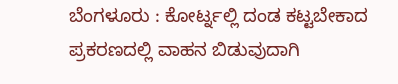ಬೆಂಗಳೂರು : ಕೋರ್ಟ್ನಲ್ಲಿ ದಂಡ ಕಟ್ಟಬೇಕಾದ ಪ್ರಕರಣದಲ್ಲಿ ವಾಹನ ಬಿಡುವುದಾಗಿ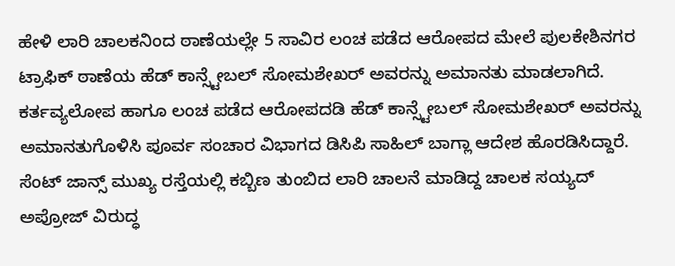ಹೇಳಿ ಲಾರಿ ಚಾಲಕನಿಂದ ಠಾಣೆಯಲ್ಲೇ 5 ಸಾವಿರ ಲಂಚ ಪಡೆದ ಆರೋಪದ ಮೇಲೆ ಪುಲಕೇಶಿನಗರ ಟ್ರಾಫಿಕ್ ಠಾಣೆಯ ಹೆಡ್ ಕಾನ್ಸ್ಟೇಬಲ್ ಸೋಮಶೇಖರ್ ಅವರನ್ನು ಅಮಾನತು ಮಾಡಲಾಗಿದೆ. ಕರ್ತವ್ಯಲೋಪ ಹಾಗೂ ಲಂಚ ಪಡೆದ ಆರೋಪದಡಿ ಹೆಡ್ ಕಾನ್ಸ್ಟೇಬಲ್ ಸೋಮಶೇಖರ್ ಅವರನ್ನು ಅಮಾನತುಗೊಳಿಸಿ ಪೂರ್ವ ಸಂಚಾರ ವಿಭಾಗದ ಡಿಸಿಪಿ ಸಾಹಿಲ್ ಬಾಗ್ಲಾ ಆದೇಶ ಹೊರಡಿಸಿದ್ದಾರೆ.
ಸೆಂಟ್ ಜಾನ್ಸ್ ಮುಖ್ಯ ರಸ್ತೆಯಲ್ಲಿ ಕಬ್ಬಿಣ ತುಂಬಿದ ಲಾರಿ ಚಾಲನೆ ಮಾಡಿದ್ದ ಚಾಲಕ ಸಯ್ಯದ್ ಅಪ್ರೋಜ್ ವಿರುದ್ಧ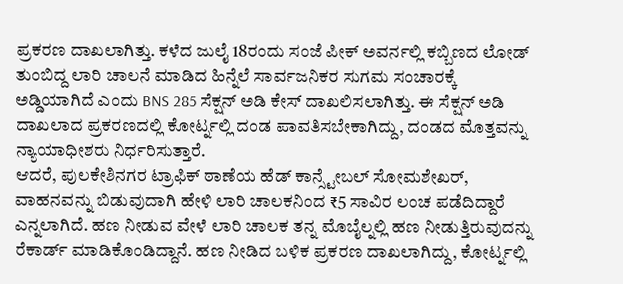ಪ್ರಕರಣ ದಾಖಲಾಗಿತ್ತು. ಕಳೆದ ಜುಲೈ 18ರಂದು ಸಂಜೆ ಪೀಕ್ ಅವರ್ನಲ್ಲಿ ಕಬ್ಬಿಣದ ಲೋಡ್ ತುಂಬಿದ್ದ ಲಾರಿ ಚಾಲನೆ ಮಾಡಿದ ಹಿನ್ನೆಲೆ ಸಾರ್ವಜನಿಕರ ಸುಗಮ ಸಂಚಾರಕ್ಕೆ ಅಡ್ಡಿಯಾಗಿದೆ ಎಂದು BNS 285 ಸೆಕ್ಷನ್ ಅಡಿ ಕೇಸ್ ದಾಖಲಿಸಲಾಗಿತ್ತು. ಈ ಸೆಕ್ಷನ್ ಅಡಿ ದಾಖಲಾದ ಪ್ರಕರಣದಲ್ಲಿ ಕೋರ್ಟ್ನಲ್ಲಿ ದಂಡ ಪಾವತಿಸಬೇಕಾಗಿದ್ದು, ದಂಡದ ಮೊತ್ತವನ್ನು ನ್ಯಾಯಾಧೀಶರು ನಿರ್ಧರಿಸುತ್ತಾರೆ.
ಆದರೆ, ಪುಲಕೇಶಿನಗರ ಟ್ರಾಫಿಕ್ ಠಾಣೆಯ ಹೆಡ್ ಕಾನ್ಸ್ಟೇಬಲ್ ಸೋಮಶೇಖರ್, ವಾಹನವನ್ನು ಬಿಡುವುದಾಗಿ ಹೇಳಿ ಲಾರಿ ಚಾಲಕನಿಂದ ₹5 ಸಾವಿರ ಲಂಚ ಪಡೆದಿದ್ದಾರೆ ಎನ್ನಲಾಗಿದೆ. ಹಣ ನೀಡುವ ವೇಳೆ ಲಾರಿ ಚಾಲಕ ತನ್ನ ಮೊಬೈಲ್ನಲ್ಲಿ ಹಣ ನೀಡುತ್ತಿರುವುದನ್ನು ರೆಕಾರ್ಡ್ ಮಾಡಿಕೊಂಡಿದ್ದಾನೆ. ಹಣ ನೀಡಿದ ಬಳಿಕ ಪ್ರಕರಣ ದಾಖಲಾಗಿದ್ದು, ಕೋರ್ಟ್ನಲ್ಲಿ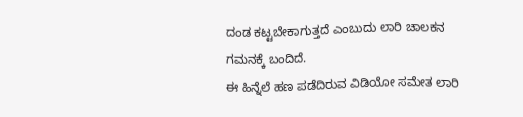ದಂಡ ಕಟ್ಟಬೇಕಾಗುತ್ತದೆ ಎಂಬುದು ಲಾರಿ ಚಾಲಕನ ಗಮನಕ್ಕೆ ಬಂದಿದೆ.
ಈ ಹಿನ್ನೆಲೆ ಹಣ ಪಡೆದಿರುವ ವಿಡಿಯೋ ಸಮೇತ ಲಾರಿ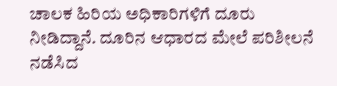ಚಾಲಕ ಹಿರಿಯ ಅಧಿಕಾರಿಗಳಿಗೆ ದೂರು ನೀಡಿದ್ದಾನೆ. ದೂರಿನ ಆಧಾರದ ಮೇಲೆ ಪರಿಶೀಲನೆ ನಡೆಸಿದ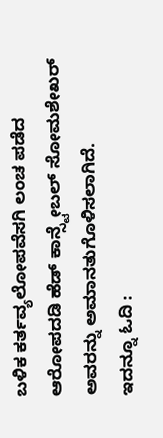ಬಳಿಕ ಕರ್ತವ್ಯಲೋಪವೆಸಗಿ ಲಂಚ ಪಡೆದ ಆರೋಪದಡಿ ಹೆಡ್ ಕಾನ್ಸ್ಟೇಬಲ್ ಸೋಮಶೇಖರ್ ಅವರನ್ನು ಅಮಾನತುಗೊಳಿಸಲಾಗಿದೆ.
ಇದನ್ನೂ ಓದಿ :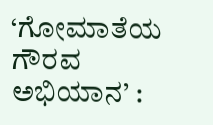‘ಗೋಮಾತೆಯ ಗೌರವ ಅಭಿಯಾನ’ :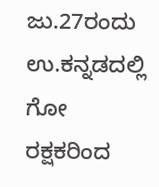ಜು.27ರಂದು ಉ.ಕನ್ನಡದಲ್ಲಿ ಗೋ ರಕ್ಷಕರಿಂದ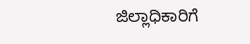ಜಿಲ್ಲಾಧಿಕಾರಿಗೆ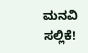ಮನವಿ ಸಲ್ಲಿಕೆ!